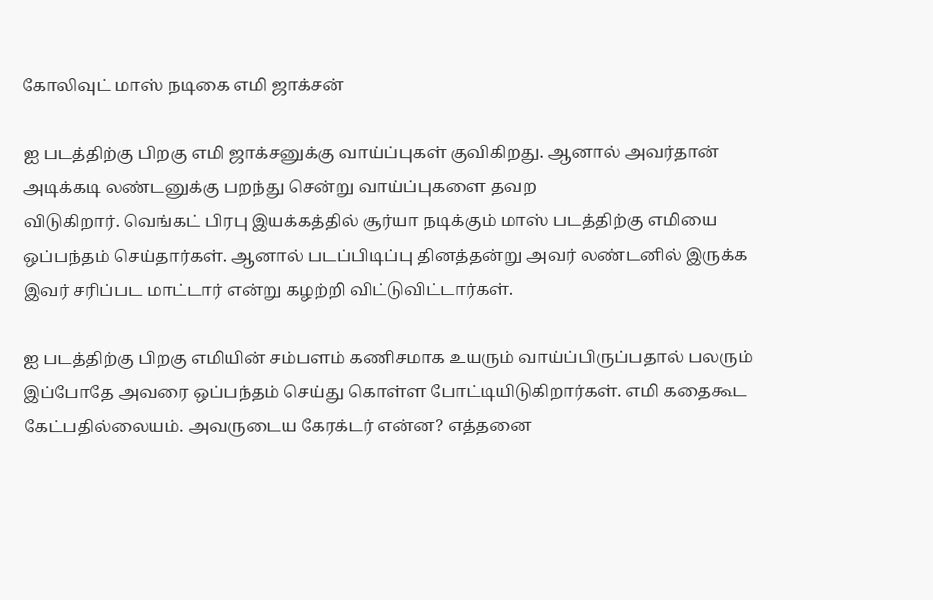கோலிவுட் மாஸ் நடிகை எமி ஜாக்சன்

ஐ படத்திற்கு பிறகு எமி ஜாக்சனுக்கு வாய்ப்புகள் குவிகிறது. ஆனால் அவர்தான் அடிக்கடி லண்டனுக்கு பறந்து சென்று வாய்ப்புகளை தவற
விடுகிறார். வெங்கட் பிரபு இயக்கத்தில் சூர்யா நடிக்கும் மாஸ் படத்திற்கு எமியை ஒப்பந்தம் செய்தார்கள். ஆனால் படப்பிடிப்பு தினத்தன்று அவர் லண்டனில் இருக்க இவர் சரிப்பட மாட்டார் என்று கழற்றி விட்டுவிட்டார்கள்.

ஐ படத்திற்கு பிறகு எமியின் சம்பளம் கணிசமாக உயரும் வாய்ப்பிருப்பதால் பலரும் இப்போதே அவரை ஒப்பந்தம் செய்து கொள்ள போட்டியிடுகிறார்கள். எமி கதைகூட கேட்பதில்லையம். அவருடைய கேரக்டர் என்ன? எத்தனை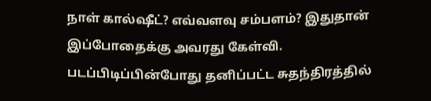நாள் கால்ஷீட்? எவ்வளவு சம்பளம்? இதுதான் இப்போதைக்கு அவரது கேள்வி. படப்பிடிப்பின்போது தனிப்பட்ட சுதந்திரத்தில்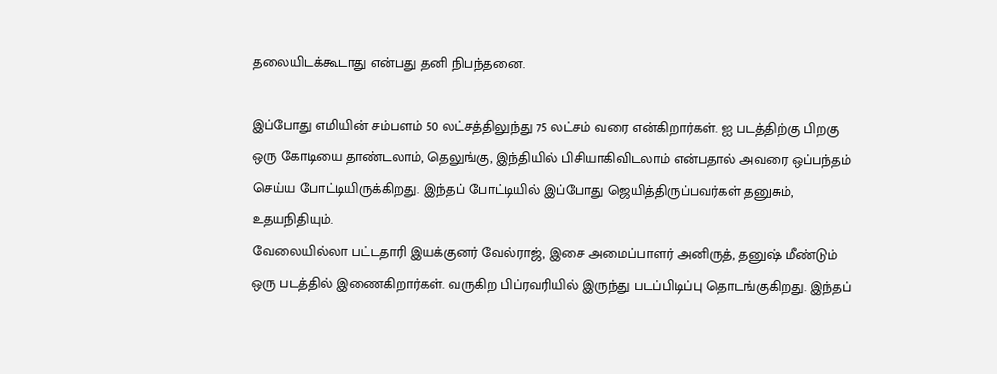தலையிடக்கூடாது என்பது தனி நிபந்தனை.

இப்போது எமியின் சம்பளம் 50 லட்சத்திலுந்து 75 லட்சம் வரை என்கிறார்கள். ஐ படத்திற்கு பிறகு ஒரு கோடியை தாண்டலாம், தெலுங்கு, இந்தியில் பிசியாகிவிடலாம் என்பதால் அவரை ஒப்பந்தம் செய்ய போட்டியிருக்கிறது. இந்தப் போட்டியில் இப்போது ஜெயித்திருப்பவர்கள் தனுசும், உதயநிதியும்.
வேலையில்லா பட்டதாரி இயக்குனர் வேல்ராஜ், இசை அமைப்பாளர் அனிருத், தனுஷ் மீண்டும் ஒரு படத்தில் இணைகிறார்கள். வருகிற பிப்ரவரியில் இருந்து படப்பிடிப்பு தொடங்குகிறது. இந்தப்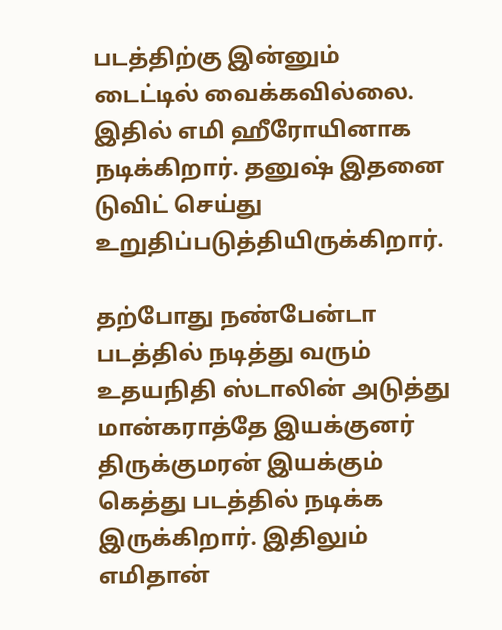படத்திற்கு இன்னும் டைட்டில் வைக்கவில்லை. இதில் எமி ஹீரோயினாக நடிக்கிறார். தனுஷ் இதனை டுவிட் செய்து உறுதிப்படுத்தியிருக்கிறார்.

தற்போது நண்பேன்டா படத்தில் நடித்து வரும் உதயநிதி ஸ்டாலின் அடுத்து மான்கராத்தே இயக்குனர் திருக்குமரன் இயக்கும் கெத்து படத்தில் நடிக்க இருக்கிறார். இதிலும் எமிதான்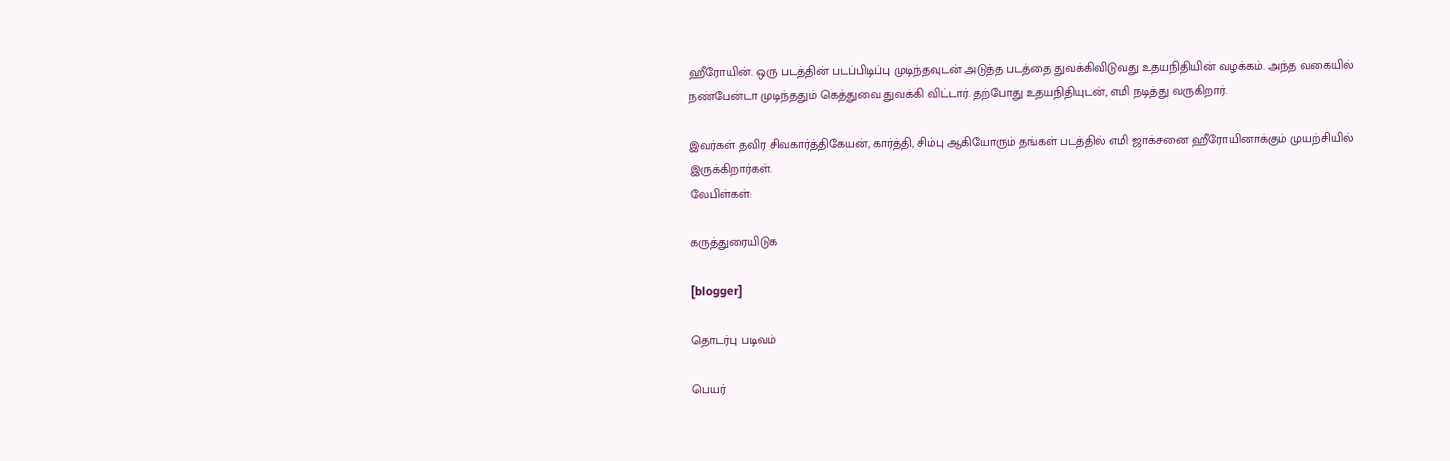ஹீரோயின். ஒரு படத்தின் படப்பிடிப்பு முடிந்தவுடன் அடுத்த படத்தை துவக்கிவிடுவது உதயநிதியின் வழக்கம். அந்த வகையில் நண்பேன்டா முடிந்ததும் கெத்துவை துவக்கி விட்டார். தற்போது உதயநிதியுடன், எமி நடித்து வருகிறார்.

இவர்கள் தவிர சிவகார்த்திகேயன், கார்த்தி, சிம்பு ஆகியோரும் தங்கள் படத்தில் எமி ஜாக்சனை ஹீரோயினாக்கும் முயற்சியில் இருக்கிறார்கள்.
லேபிள்கள்:

கருத்துரையிடுக

[blogger]

தொடர்பு படிவம்

பெயர்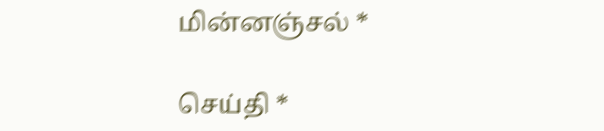மின்னஞ்சல் *

செய்தி *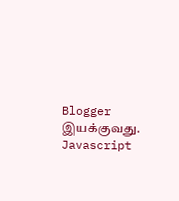Blogger இயக்குவது.
Javascript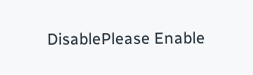DisablePlease Enable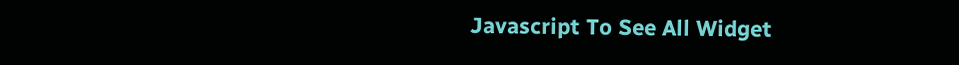Javascript To See All Widget